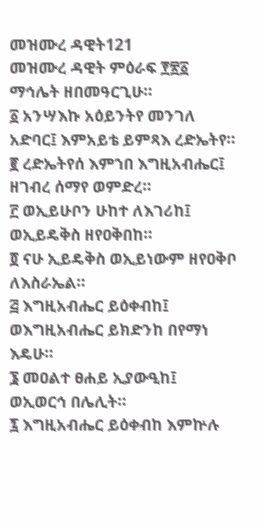መዝሙረ ዳዊት121
መዝሙረ ዳዊት ምዕራፍ ፻፳፩ ማኅሌት ዘበመዓርጊሁ።
፩ አንሣእኩ አዕይንትየ መንገለ አድባር፤ እምአይቴ ይምጻእ ረድኤትየ።
፪ ረድኤትየሰ እምኀበ እግዚአብሔር፤ ዘገብረ ሰማየ ወምድረ።
፫ ወኢይሁቦን ሁከተ ለእገሪከ፤ ወኢይዴቅስ ዘየዐቅበከ።
፬ ናሁ ኢይዴቅስ ወኢይነውም ዘየዐቅቦ ለእስራኤል።
፭ እግዚአብሔር ይዕቀብከ፤ ወእግዚአብሔር ይክድንከ በየማነ እዴሁ።
፮ መዐልተ ፀሐይ ኢያውዒከ፤ ወኢወርኅ በሌሊት።
፯ እግዚአብሔር ይዕቀብከ እምኵሉ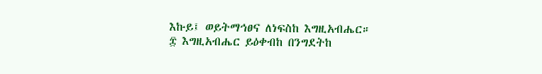እኩይ፤ ወይትማኅፀና ለነፍስከ እግዚአብሔር።
፰ እግዚአብሔር ይዕቀብከ በንግደትከ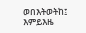ወበእትወትከ፤ እምይእዜ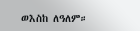ወእስከ ለዓለም።